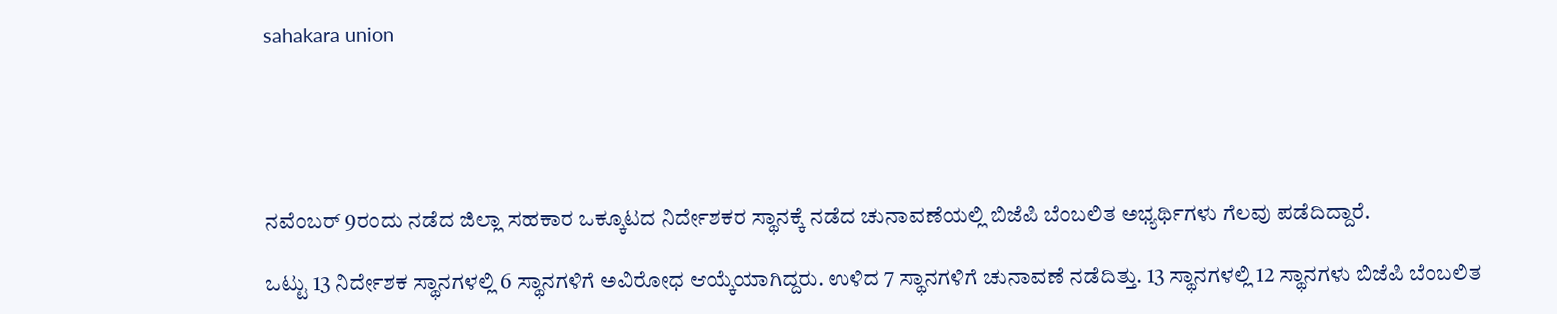sahakara union





ನವೆಂಬರ್ 9ರಂದು ನಡೆದ ಜಿಲ್ಲಾ ಸಹಕಾರ ಒಕ್ಕೂಟದ ನಿರ್ದೇಶಕರ ಸ್ಥಾನಕ್ಕೆ ನಡೆದ ಚುನಾವಣೆಯಲ್ಲಿ ಬಿಜೆಪಿ ಬೆಂಬಲಿತ ಅಭ್ಯರ್ಥಿಗಳು ಗೆಲವು ಪಡೆದಿದ್ದಾರೆ.

ಒಟ್ಟು 13 ನಿರ್ದೇಶಕ ಸ್ಥಾನಗಳಲ್ಲಿ 6 ಸ್ಥಾನಗಳಿಗೆ ಅವಿರೋಧ ಆಯ್ಕೆಯಾಗಿದ್ದರು. ಉಳಿದ 7 ಸ್ಥಾನಗಳಿಗೆ ಚುನಾವಣೆ ನಡೆದಿತ್ತು. 13 ಸ್ಥಾನಗಳಲ್ಲಿ 12 ಸ್ಥಾನಗಳು ಬಿಜೆಪಿ ಬೆಂಬಲಿತ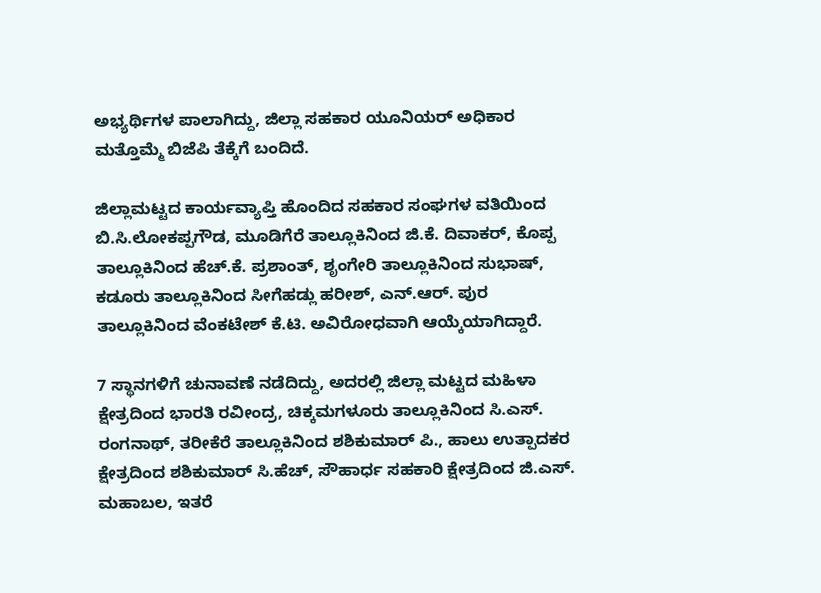ಅಭ್ಯರ್ಥಿಗಳ ಪಾಲಾಗಿದ್ದು, ಜಿಲ್ಲಾ ಸಹಕಾರ ಯೂನಿಯರ್ ಅಧಿಕಾರ ಮತ್ತೊಮ್ಮೆ ಬಿಜೆಪಿ ತೆಕ್ಕೆಗೆ ಬಂದಿದೆ.

ಜಿಲ್ಲಾಮಟ್ಟದ ಕಾರ್ಯವ್ಯಾಪ್ತಿ ಹೊಂದಿದ ಸಹಕಾರ ಸಂಘಗಳ ವತಿಯಿಂದ ಬಿ.ಸಿ.ಲೋಕಪ್ಪಗೌಡ, ಮೂಡಿಗೆರೆ ತಾಲ್ಲೂಕಿನಿಂದ ಜಿ.ಕೆ. ದಿವಾಕರ್, ಕೊಪ್ಪ ತಾಲ್ಲೂಕಿನಿಂದ ಹೆಚ್.ಕೆ. ಪ್ರಶಾಂತ್, ಶೃಂಗೇರಿ ತಾಲ್ಲೂಕಿನಿಂದ ಸುಭಾಷ್, ಕಡೂರು ತಾಲ್ಲೂಕಿನಿಂದ ಸೀಗೆಹಡ್ಲು ಹರೀಶ್, ಎನ್.ಆರ್. ಪುರ ತಾಲ್ಲೂಕಿನಿಂದ ವೆಂಕಟೇಶ್ ಕೆ.ಟಿ. ಅವಿರೋಧವಾಗಿ ಆಯ್ಕೆಯಾಗಿದ್ದಾರೆ.

7 ಸ್ಥಾನಗಳಿಗೆ ಚುನಾವಣೆ ನಡೆದಿದ್ದು, ಅದರಲ್ಲಿ ಜಿಲ್ಲಾ ಮಟ್ಟದ ಮಹಿಳಾ ಕ್ಷೇತ್ರದಿಂದ ಭಾರತಿ ರವೀಂದ್ರ, ಚಿಕ್ಕಮಗಳೂರು ತಾಲ್ಲೂಕಿನಿಂದ ಸಿ.ಎಸ್. ರಂಗನಾಥ್, ತರೀಕೆರೆ ತಾಲ್ಲೂಕಿನಿಂದ ಶಶಿಕುಮಾರ್ ಪಿ., ಹಾಲು ಉತ್ಪಾದಕರ ಕ್ಷೇತ್ರದಿಂದ ಶಶಿಕುಮಾರ್ ಸಿ.ಹೆಚ್, ಸೌಹಾರ್ಧ ಸಹಕಾರಿ ಕ್ಷೇತ್ರದಿಂದ ಜಿ.ಎಸ್. ಮಹಾಬಲ, ಇತರೆ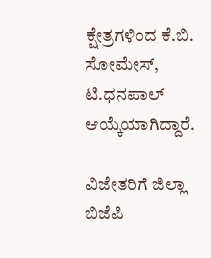ಕ್ಷೇತ್ರಗಳಿಂದ ಕೆ.ಬಿ. ಸೋಮೇಸ್, ಟಿ.ಧನಪಾಲ್ ಆಯ್ಕೆಯಾಗಿದ್ದಾರೆ.

ವಿಜೇತರಿಗೆ ಜಿಲ್ಲಾ ಬಿಜೆಪಿ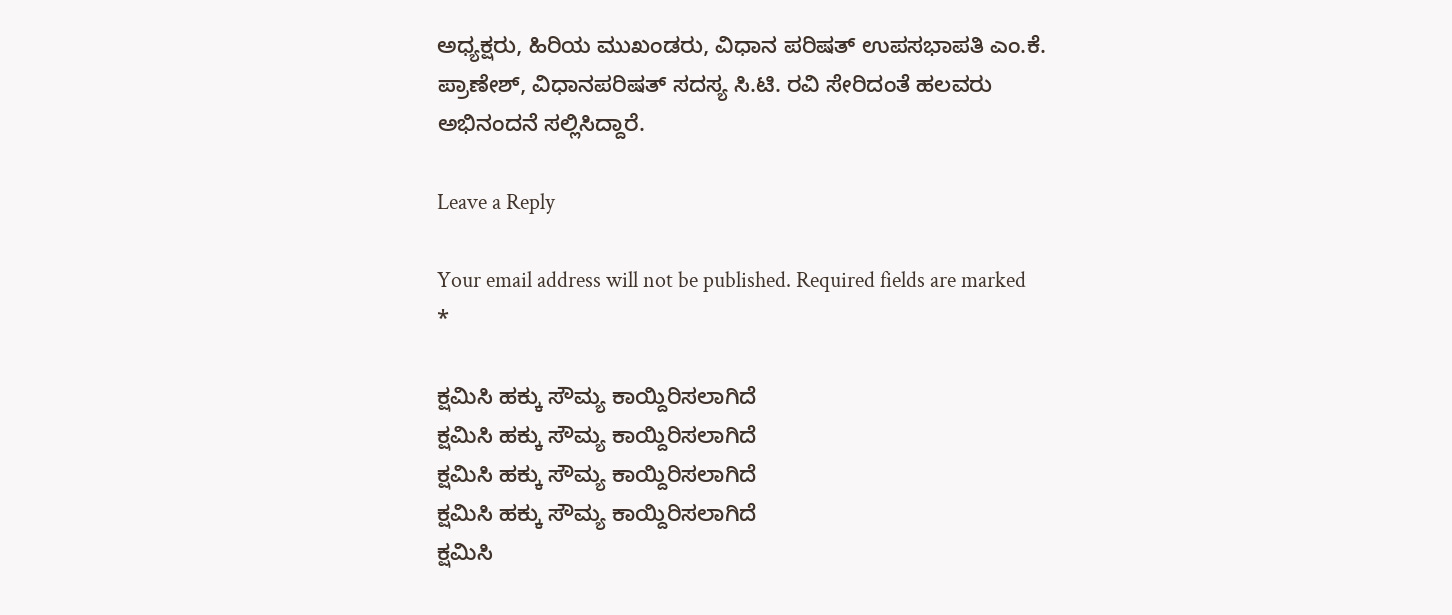ಅಧ್ಯಕ್ಷರು, ಹಿರಿಯ ಮುಖಂಡರು, ವಿಧಾನ ಪರಿಷತ್ ಉಪಸಭಾಪತಿ ಎಂ.ಕೆ. ಪ್ರಾಣೇಶ್, ವಿಧಾನಪರಿಷತ್ ಸದಸ್ಯ ಸಿ.ಟಿ. ರವಿ ಸೇರಿದಂತೆ ಹಲವರು ಅಭಿನಂದನೆ ಸಲ್ಲಿಸಿದ್ದಾರೆ.

Leave a Reply

Your email address will not be published. Required fields are marked *

ಕ್ಷಮಿಸಿ ಹಕ್ಕು ಸೌಮ್ಯ ಕಾಯ್ದಿರಿಸಲಾಗಿದೆ
ಕ್ಷಮಿಸಿ ಹಕ್ಕು ಸೌಮ್ಯ ಕಾಯ್ದಿರಿಸಲಾಗಿದೆ
ಕ್ಷಮಿಸಿ ಹಕ್ಕು ಸೌಮ್ಯ ಕಾಯ್ದಿರಿಸಲಾಗಿದೆ
ಕ್ಷಮಿಸಿ ಹಕ್ಕು ಸೌಮ್ಯ ಕಾಯ್ದಿರಿಸಲಾಗಿದೆ
ಕ್ಷಮಿಸಿ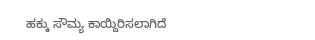ಹಕ್ಕು ಸೌಮ್ಯ ಕಾಯ್ದಿರಿಸಲಾಗಿದೆ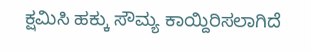ಕ್ಷಮಿಸಿ ಹಕ್ಕು ಸೌಮ್ಯ ಕಾಯ್ದಿರಿಸಲಾಗಿದೆ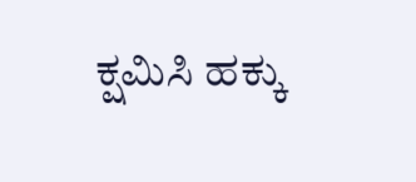ಕ್ಷಮಿಸಿ ಹಕ್ಕು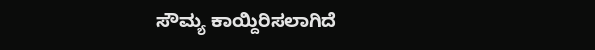ಸೌಮ್ಯ ಕಾಯ್ದಿರಿಸಲಾಗಿದೆ